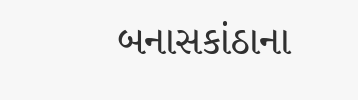બનાસકાંઠાના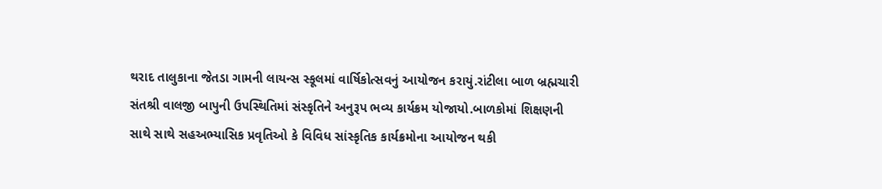થરાદ તાલુકાના જેતડા ગામની લાયન્સ સ્કૂલમાં વાર્ષિકોત્સવનું આયોજન કરાયું.રાંટીલા બાળ બ્રહ્મચારી સંતશ્રી વાલજી બાપુની ઉપસ્થિતિમાં સંસ્કૃતિને અનુરૂપ ભવ્ય કાર્યક્રમ યોજાયો.બાળકોમાં શિક્ષણની સાથે સાથે સહઅભ્યાસિક પ્રવૃતિઓ કે વિવિધ સાંસ્કૃતિક કાર્યક્રમોના આયોજન થકી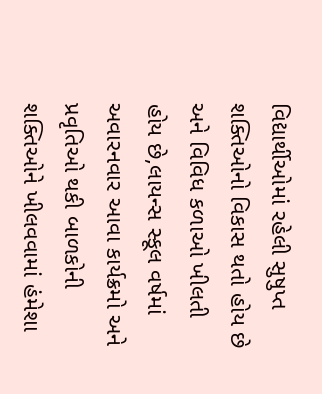વિદ્યાર્થીઓમાં રહેલી સુષુપ્ત શક્તિઓનો વિકાસ થતો હોય છે અને વિવિધ કળાઓ ખીલતી હોય છે,લાયન્સ સ્કૂલ વર્ષમાં અવારનવાર આવા કાર્યક્રમો અને પ્રવૃતિઓ થકી બાળકોની શક્તિઓને ખીલવવામાં હંમેશા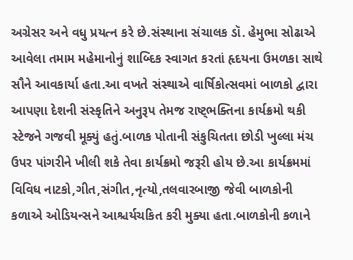અગ્રેસર અને વધુ પ્રયત્ન કરે છે.સંસ્થાના સંચાલક ડૉ. હેમુભા સોઢાએ આવેલા તમામ મહેમાનોનું શાબ્દિક સ્વાગત કરતાં હૃદયના ઉમળકા સાથે સૌને આવકાર્યા હતા.આ વખતે સંસ્થાએ વાર્ષિકોત્સવમાં બાળકો દ્વારા આપણા દેશની સંસ્કૃતિને અનુરૂપ તેમજ રાષ્ટ્ભક્તિના કાર્યક્રમો થકી સ્ટેજને ગજવી મૂક્યું હતું.બાળક પોતાની સંકુચિતતા છોડી ખુલ્લા મંચ ઉપર પાંગરીને ખીલી શકે તેવા કાર્યક્રમો જરૂરી હોય છે.આ કાર્યક્રમમાં વિવિધ નાટકો,ગીત,સંગીત,નૃત્યો,તલવારબાજી જેવી બાળકોની કળાએ ઓડિયન્સને આશ્ચર્યચકિત કરી મુક્યા હતા.બાળકોની કળાને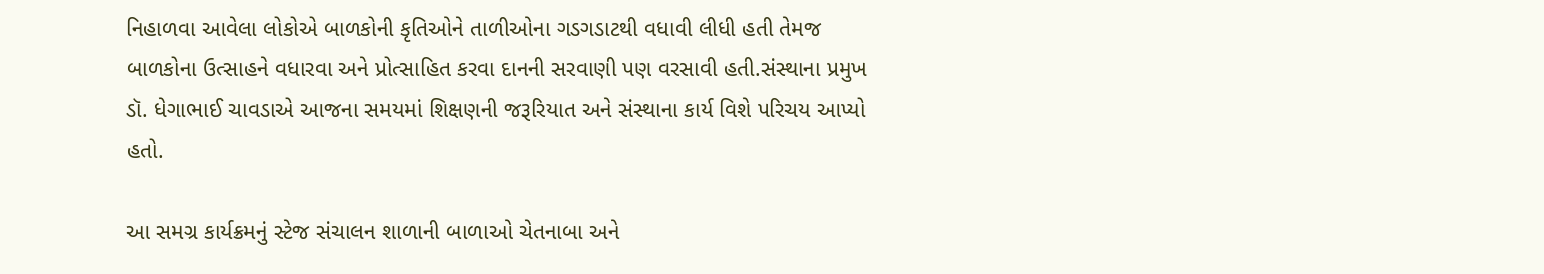નિહાળવા આવેલા લોકોએ બાળકોની કૃતિઓને તાળીઓના ગડગડાટથી વધાવી લીધી હતી તેમજ બાળકોના ઉત્સાહને વધારવા અને પ્રોત્સાહિત કરવા દાનની સરવાણી પણ વરસાવી હતી.સંસ્થાના પ્રમુખ ડૉ. ધેગાભાઈ ચાવડાએ આજના સમયમાં શિક્ષણની જરૂરિયાત અને સંસ્થાના કાર્ય વિશે પરિચય આપ્યો હતો.

આ સમગ્ર કાર્યક્રમનું સ્ટેજ સંચાલન શાળાની બાળાઓ ચેતનાબા અને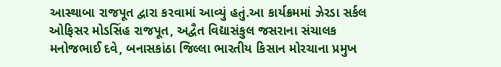આસ્થાબા રાજપૂત દ્વારા કરવામાં આવ્યું હતું.આ કાર્યક્રમમાં ઝેરડા સર્કલ ઓફિસર મોડસિંહ રાજપૂત, અદ્વૈત વિદ્યાસંકુલ જસરાના સંચાલક મનોજભાઈ દવે, બનાસકાંઠા જિલ્લા ભારતીય કિસાન મોરચાના પ્રમુખ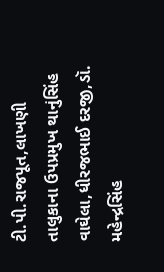ટી.પી.રાજપૂત,લાખણી તાલુકાના ઉપપ્રમુખ થાનુંસિંહ વાઘેલા,ધીરજભાઈ દરજી,ડૉ. મહેન્દ્રસિંહ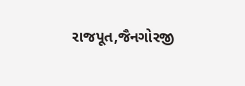રાજપૂત,જૈનગોરજી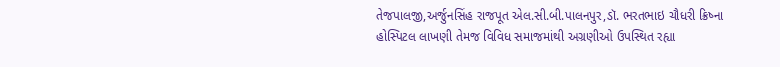તેજપાલજી,અર્જુનસિંહ રાજપૂત એલ.સી.બી.પાલનપુર,ડૉ. ભરતભાઇ ચૌધરી ક્રિષ્ના હોસ્પિટલ લાખણી તેમજ વિવિધ સમાજમાંથી અગ્રણીઓ ઉપસ્થિત રહ્યા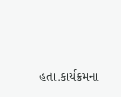હતા.કાર્યક્રમના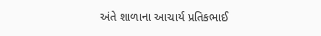અંતે શાળાના આચાર્ય પ્રતિકભાઈ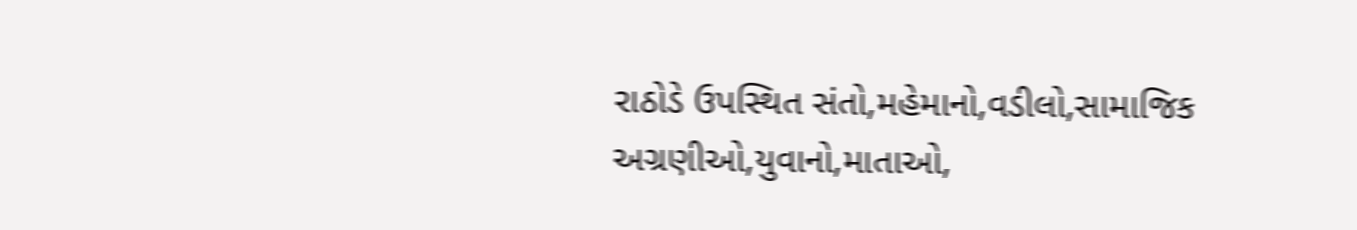રાઠોડે ઉપસ્થિત સંતો,મહેમાનો,વડીલો,સામાજિક અગ્રણીઓ,યુવાનો,માતાઓ,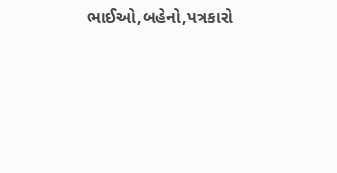ભાઈઓ,બહેનો,પત્રકારો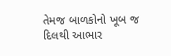તેમજ બાળકોનો ખૂબ જ દિલથી આભાર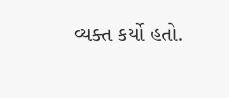વ્યક્ત કર્યો હતો.